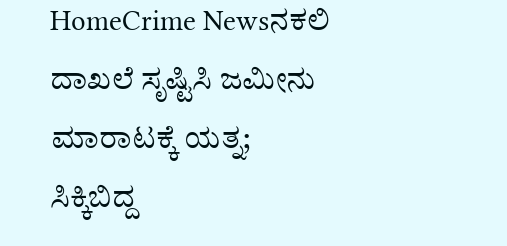HomeCrime Newsನಕಲಿ ದಾಖಲೆ ಸೃಷ್ಟಿಸಿ ಜಮೀನು ಮಾರಾಟಕ್ಕೆ ಯತ್ನ; ಸಿಕ್ಕಿಬಿದ್ದ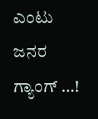ಎಂಟು ಜನರ ಗ್ಯಾಂಗ್ …!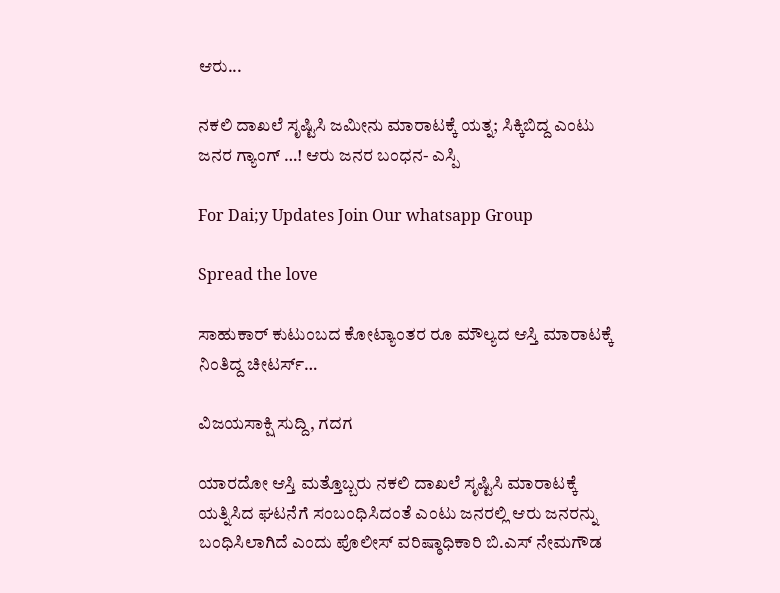ಆರು...

ನಕಲಿ ದಾಖಲೆ ಸೃಷ್ಟಿಸಿ ಜಮೀನು ಮಾರಾಟಕ್ಕೆ ಯತ್ನ; ಸಿಕ್ಕಿಬಿದ್ದ ಎಂಟು ಜನರ ಗ್ಯಾಂಗ್ …! ಆರು ಜನರ ಬಂಧನ- ಎಸ್ಪಿ

For Dai;y Updates Join Our whatsapp Group

Spread the love

ಸಾಹುಕಾರ್ ಕುಟುಂಬದ ಕೋಟ್ಯಾಂತರ ರೂ ಮೌಲ್ಯದ ಆಸ್ತಿ ಮಾರಾಟಕ್ಕೆ ನಿಂತಿದ್ದ ಚೀಟರ್ಸ್…

ವಿಜಯಸಾಕ್ಷಿ ಸುದ್ದಿ, ಗದಗ

ಯಾರದೋ ಆಸ್ತಿ ಮತ್ತೊಬ್ಬರು ನಕಲಿ ದಾಖಲೆ ಸೃಷ್ಟಿಸಿ ಮಾರಾಟಕ್ಕೆ ಯತ್ನಿಸಿದ ಘಟನೆಗೆ ಸಂಬಂಧಿಸಿದಂತೆ ಎಂಟು ಜನರಲ್ಲಿ ಆರು ಜನರನ್ನು ಬಂಧಿಸಿಲಾಗಿದೆ ಎಂದು ಪೊಲೀಸ್ ವರಿಷ್ಠಾಧಿಕಾರಿ ಬಿ.ಎಸ್ ನೇಮಗೌಡ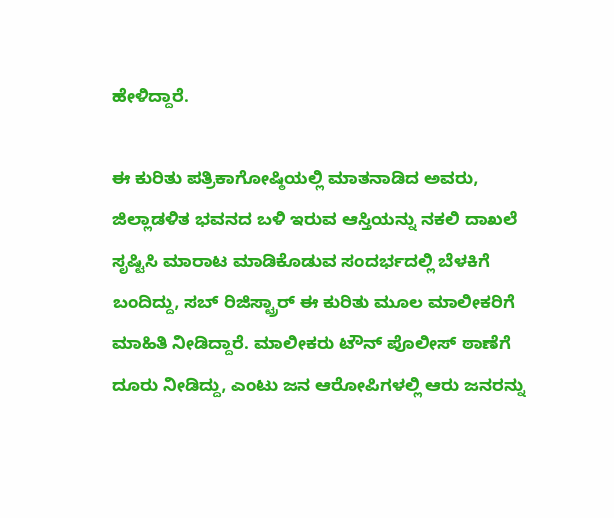ಹೇಳಿದ್ದಾರೆ.

ಈ ಕುರಿತು ಪತ್ರಿಕಾಗೋಷ್ಠಿಯಲ್ಲಿ ಮಾತನಾಡಿದ ಅವರು, ಜಿಲ್ಲಾಡಳಿತ ಭವನದ ಬಳಿ ಇರುವ ಆಸ್ತಿಯನ್ನು ನಕಲಿ ದಾಖಲೆ ಸೃಷ್ಟಿಸಿ ಮಾರಾಟ ಮಾಡಿಕೊಡುವ ಸಂದರ್ಭದಲ್ಲಿ ಬೆಳಕಿಗೆ ಬಂದಿದ್ದು, ಸಬ್ ರಿಜಿಸ್ಟ್ರಾರ್ ಈ ಕುರಿತು ಮೂಲ ಮಾಲೀಕರಿಗೆ ಮಾಹಿತಿ ನೀಡಿದ್ದಾರೆ. ಮಾಲೀಕರು ಟೌನ್ ಪೊಲೀಸ್ ಠಾಣೆಗೆ ದೂರು ನೀಡಿದ್ದು, ಎಂಟು ಜನ ಆರೋಪಿಗಳಲ್ಲಿ ಆರು ಜನರನ್ನು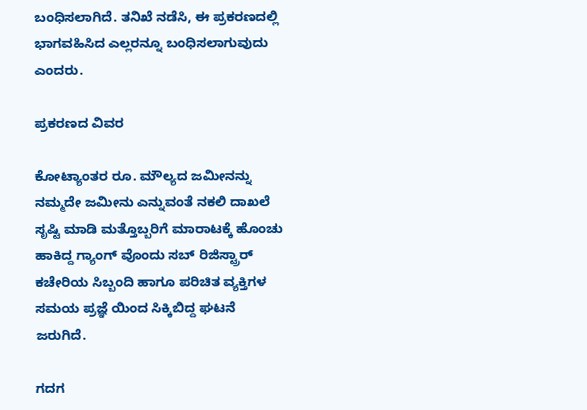ಬಂಧಿಸಲಾಗಿದೆ. ತನಿಖೆ ನಡೆಸಿ, ಈ ಪ್ರಕರಣದಲ್ಲಿ ಭಾಗವಹಿಸಿದ ಎಲ್ಲರನ್ನೂ ಬಂಧಿಸಲಾಗುವುದು ಎಂದರು.

ಪ್ರಕರಣದ ವಿವರ

ಕೋಟ್ಯಾಂತರ ರೂ. ಮೌಲ್ಯದ ಜಮೀನನ್ನು ನಮ್ಮದೇ ಜಮೀನು ಎನ್ನುವಂತೆ ನಕಲಿ ದಾಖಲೆ ಸೃಷ್ಟಿ ಮಾಡಿ ಮತ್ತೊಬ್ಬರಿಗೆ ಮಾರಾಟಕ್ಕೆ ಹೊಂಚು ಹಾಕಿದ್ದ ಗ್ಯಾಂಗ್ ವೊಂದು ಸಬ್ ರಿಜಿಸ್ಟ್ರಾರ್ ಕಚೇರಿಯ ಸಿಬ್ಬಂದಿ ಹಾಗೂ ಪರಿಚಿತ ವ್ಯಕ್ತಿಗಳ ಸಮಯ ಪ್ರಜ್ಞೆ ಯಿಂದ ಸಿಕ್ಕಿಬಿದ್ದ ಘಟನೆ ಜರುಗಿದೆ.

ಗದಗ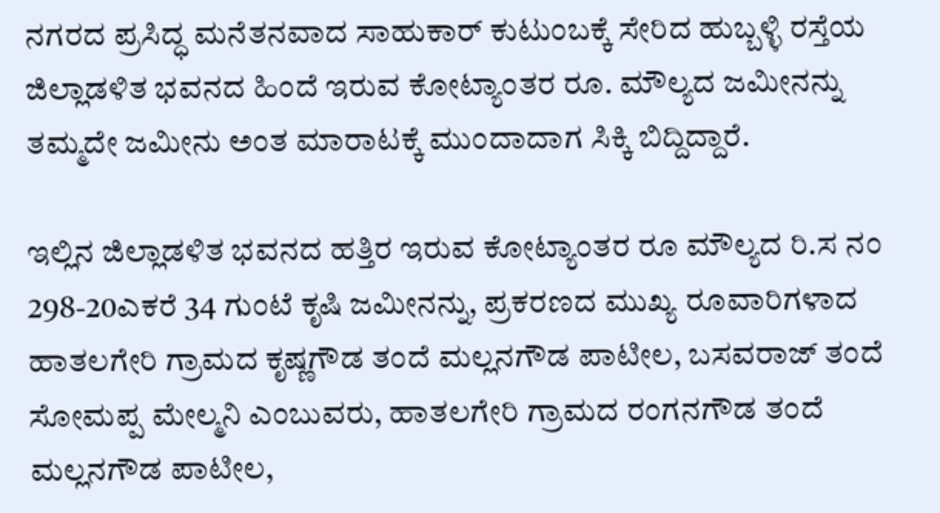ನಗರದ ಪ್ರಸಿದ್ಧ ಮನೆತನವಾದ ಸಾಹುಕಾರ್ ಕುಟುಂಬಕ್ಕೆ ಸೇರಿದ ಹುಬ್ಬಳ್ಳಿ ರಸ್ತೆಯ ಜಿಲ್ಲಾಡಳಿತ ಭವನದ ಹಿಂದೆ ಇರುವ ಕೋಟ್ಯಾಂತರ ರೂ. ಮೌಲ್ಯದ ಜಮೀನನ್ನು ತಮ್ಮದೇ ಜಮೀನು ಅಂತ ಮಾರಾಟಕ್ಕೆ ಮುಂದಾದಾಗ ಸಿಕ್ಕಿ ಬಿದ್ದಿದ್ದಾರೆ.

ಇಲ್ಲಿನ ಜಿಲ್ಲಾಡಳಿತ ಭವನದ ಹತ್ತಿರ ಇರುವ ಕೋಟ್ಯಾಂತರ ರೂ ಮೌಲ್ಯದ ರಿ.ಸ ನಂ 298-20ಎಕರೆ 34 ಗುಂಟೆ ಕೃಷಿ ಜಮೀನನ್ನು, ಪ್ರಕರಣದ ಮುಖ್ಯ ರೂವಾರಿಗಳಾದ ಹಾತಲಗೇರಿ ಗ್ರಾಮದ ಕೃಷ್ಣಗೌಡ ತಂದೆ ಮಲ್ಲನಗೌಡ ಪಾಟೀಲ, ಬಸವರಾಜ್ ತಂದೆ ಸೋಮಪ್ಪ ಮೇಲ್ಮನಿ ಎಂಬುವರು, ಹಾತಲಗೇರಿ ಗ್ರಾಮದ ರಂಗನಗೌಡ ತಂದೆ ಮಲ್ಲನಗೌಡ ಪಾಟೀಲ,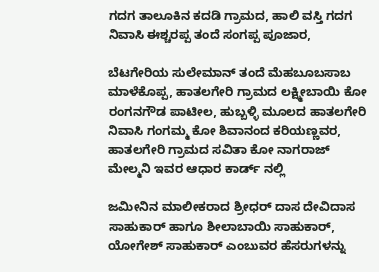ಗದಗ ತಾಲೂಕಿನ ಕದಡಿ ಗ್ರಾಮದ, ಹಾಲಿ ವಸ್ತಿ ಗದಗ ನಿವಾಸಿ ಈಶ್ಚರಪ್ಪ ತಂದೆ ಸಂಗಪ್ಪ ಪೂಜಾರ,

ಬೆಟಗೇರಿಯ ಸುಲೇಮಾನ್ ತಂದೆ ಮೆಹಬೂಬಸಾಬ ಮಾಳೆಕೊಪ್ಪ, ಹಾತಲಗೇರಿ ಗ್ರಾಮದ ಲಕ್ಷ್ಮೀಬಾಯಿ ಕೋ ರಂಗನಗೌಡ ಪಾಟೀಲ, ಹುಬ್ಬಳ್ಳಿ ಮೂಲದ ಹಾತಲಗೇರಿ ನಿವಾಸಿ ಗಂಗಮ್ಮ ಕೋ ಶಿವಾನಂದ ಕರಿಯಣ್ಣವರ, ಹಾತಲಗೇರಿ ಗ್ರಾಮದ ಸವಿತಾ ಕೋ ನಾಗರಾಜ್ ಮೇಲ್ಮನಿ ಇವರ ಆಧಾರ ಕಾರ್ಡ್ ನಲ್ಲಿ

ಜಮೀನಿನ ಮಾಲೀಕರಾದ ಶ್ರೀಧರ್ ದಾಸ ದೇವಿದಾಸ ಸಾಹುಕಾರ್ ಹಾಗೂ ಶೀಲಾಬಾಯಿ ಸಾಹುಕಾರ್, ಯೋಗೇಶ್ ಸಾಹುಕಾರ್ ಎಂಬುವರ ಹೆಸರುಗಳನ್ನು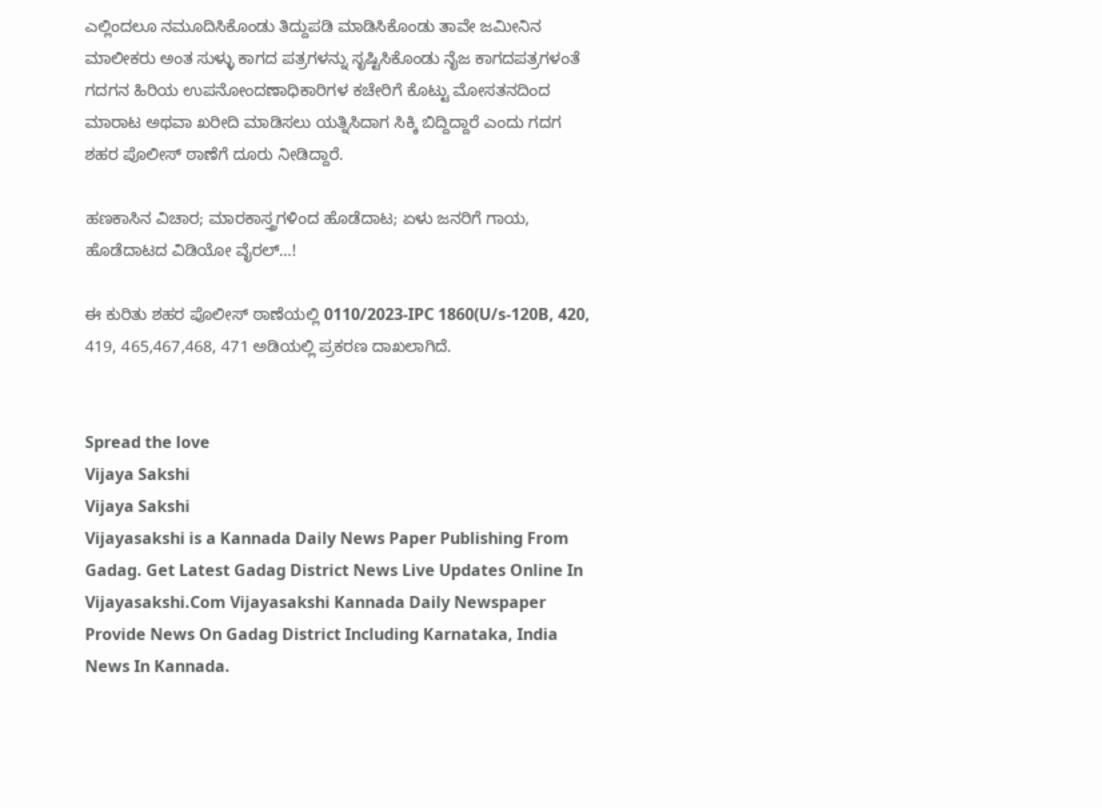ಎಲ್ಲಿಂದಲೂ ನಮೂದಿಸಿಕೊಂಡು ತಿದ್ದುಪಡಿ ಮಾಡಿಸಿಕೊಂಡು ತಾವೇ ಜಮೀನಿನ ಮಾಲೀಕರು ಅಂತ ಸುಳ್ಳು ಕಾಗದ ಪತ್ರಗಳನ್ನು ಸೃಷ್ಟಿಸಿಕೊಂಡು ನೈಜ ಕಾಗದಪತ್ರಗಳಂತೆ ಗದಗನ ಹಿರಿಯ ಉಪನೋಂದಣಾಧಿಕಾರಿಗಳ ಕಚೇರಿಗೆ ಕೊಟ್ಟು ಮೋಸತನದಿಂದ ಮಾರಾಟ ಅಥವಾ ಖರೀದಿ ಮಾಡಿಸಲು ಯತ್ನಿಸಿದಾಗ ಸಿಕ್ಕಿ ಬಿದ್ದಿದ್ದಾರೆ ಎಂದು ಗದಗ ಶಹರ ಪೊಲೀಸ್ ಠಾಣೆಗೆ ದೂರು ನೀಡಿದ್ದಾರೆ.

ಹಣಕಾಸಿನ‌ ವಿಚಾರ; ಮಾರಕಾಸ್ತ್ರಗಳಿಂದ ಹೊಡೆದಾಟ; ಏಳು ಜನರಿಗೆ ಗಾಯ, ಹೊಡೆದಾಟದ ವಿಡಿಯೋ ವೈರಲ್…!

ಈ ಕುರಿತು ಶಹರ ಪೊಲೀಸ್ ಠಾಣೆಯಲ್ಲಿ 0110/2023-IPC 1860(U/s-120B, 420, 419, 465,467,468, 471 ಅಡಿಯಲ್ಲಿ ಪ್ರಕರಣ ದಾಖಲಾಗಿದೆ.


Spread the love
Vijaya Sakshi
Vijaya Sakshi
Vijayasakshi is a Kannada Daily News Paper Publishing From Gadag. Get Latest Gadag District News Live Updates Online In Vijayasakshi.Com Vijayasakshi Kannada Daily Newspaper Provide News On Gadag District Including Karnataka, India News In Kannada.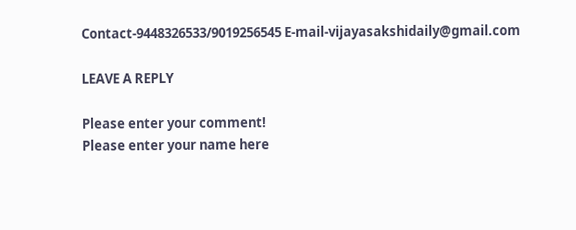Contact-9448326533/9019256545 E-mail-vijayasakshidaily@gmail.com

LEAVE A REPLY

Please enter your comment!
Please enter your name here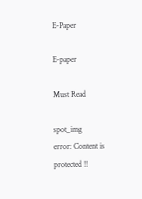E-Paper

E-paper

Must Read

spot_img
error: Content is protected !!